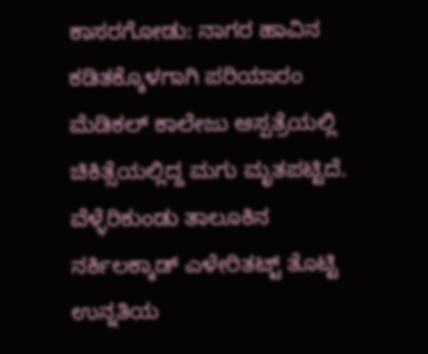ಕಾಸರಗೋಡು: ನಾಗರ ಹಾವಿನ ಕಡಿತಕ್ಕೊಳಗಾಗಿ ಪರಿಯಾರಂ ಮೆಡಿಕಲ್ ಕಾಲೇಜು ಆಸ್ಪತ್ರೆಯಲ್ಲಿ ಚಿಕಿತ್ಸೆಯಲ್ಲಿದ್ದ ಮಗು ಮೃತಪಟ್ಟಿದೆ. ವೆಳ್ಳೆರಿಕುಂಡು ತಾಲೂಕಿನ ನರ್ಕಿಲಕ್ಕಾಡ್ ಎಳೇರಿತಟ್ಟ್ ತೊಟ್ಟಿ ಉನ್ನತಿಯ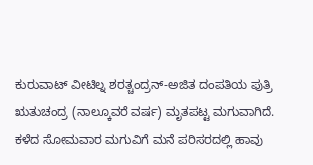ಕುರುವಾಟ್ ವೀಟಿಲ್ನ ಶರತ್ಚಂದ್ರನ್-ಅಜಿತ ದಂಪತಿಯ ಪುತ್ರಿ ಋತುಚಂದ್ರ (ನಾಲ್ಕೂವರೆ ವರ್ಷ) ಮೃತಪಟ್ಟ ಮಗುವಾಗಿದೆ.
ಕಳೆದ ಸೋಮವಾರ ಮಗುವಿಗೆ ಮನೆ ಪರಿಸರದಲ್ಲಿ ಹಾವು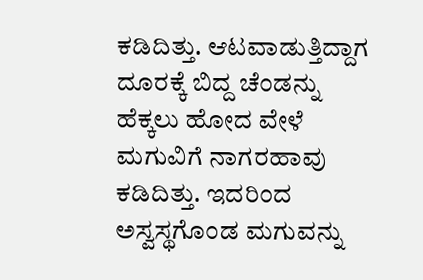ಕಡಿದಿತ್ತು. ಆಟವಾಡುತ್ತಿದ್ದಾಗ ದೂರಕ್ಕೆ ಬಿದ್ದ ಚೆಂಡನ್ನು ಹೆಕ್ಕಲು ಹೋದ ವೇಳೆ ಮಗುವಿಗೆ ನಾಗರಹಾವು ಕಡಿದಿತ್ತು. ಇದರಿಂದ ಅಸ್ವಸ್ಥಗೊಂಡ ಮಗುವನ್ನು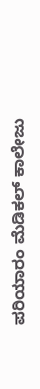ಪರಿಯಾರಂ ಮೆಡಿಕಲ್ ಕಾಲೇಜು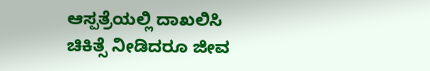ಆಸ್ಪತ್ರೆಯಲ್ಲಿ ದಾಖಲಿಸಿ ಚಿಕಿತ್ಸೆ ನೀಡಿದರೂ ಜೀವ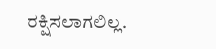ರಕ್ಷಿಸಲಾಗಲಿಲ್ಲ.